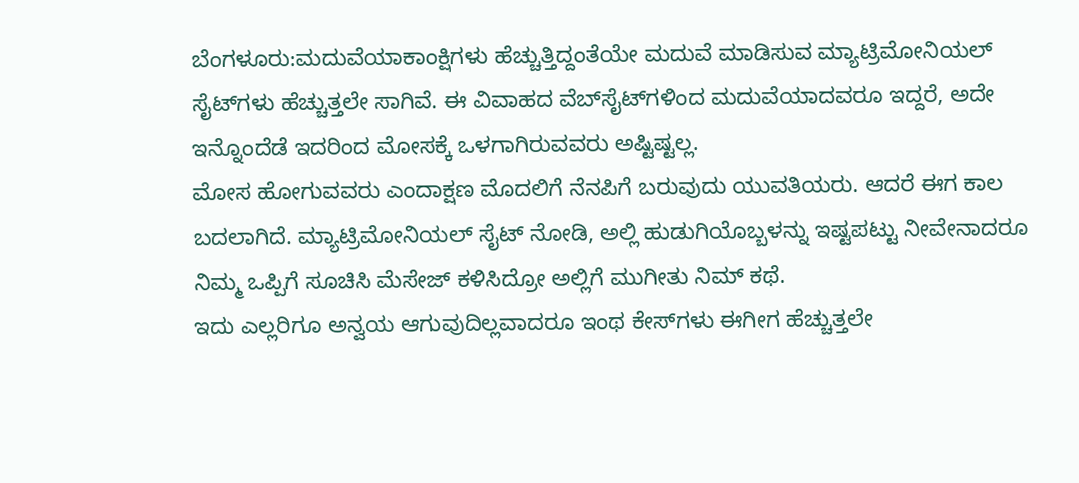ಬೆಂಗಳೂರು:ಮದುವೆಯಾಕಾಂಕ್ಷಿಗಳು ಹೆಚ್ಚುತ್ತಿದ್ದಂತೆಯೇ ಮದುವೆ ಮಾಡಿಸುವ ಮ್ಯಾಟ್ರಿಮೋನಿಯಲ್‌ ಸೈಟ್‌ಗಳು ಹೆಚ್ಚುತ್ತಲೇ ಸಾಗಿವೆ. ಈ ವಿವಾಹದ ವೆಬ್‌ಸೈಟ್‌ಗಳಿಂದ ಮದುವೆಯಾದವರೂ ಇದ್ದರೆ, ಅದೇ ಇನ್ನೊಂದೆಡೆ ಇದರಿಂದ ಮೋಸಕ್ಕೆ ಒಳಗಾಗಿರುವವರು ಅಷ್ಟಿಷ್ಟಲ್ಲ.
ಮೋಸ ಹೋಗುವವರು ಎಂದಾಕ್ಷಣ ಮೊದಲಿಗೆ ನೆನಪಿಗೆ ಬರುವುದು ಯುವತಿಯರು. ಆದರೆ ಈಗ ಕಾಲ ಬದಲಾಗಿದೆ. ಮ್ಯಾಟ್ರಿಮೋನಿಯಲ್‌ ಸೈಟ್‌ ನೋಡಿ, ಅಲ್ಲಿ ಹುಡುಗಿಯೊಬ್ಬಳನ್ನು ಇಷ್ಟಪಟ್ಟು ನೀವೇನಾದರೂ ನಿಮ್ಮ ಒಪ್ಪಿಗೆ ಸೂಚಿಸಿ ಮೆಸೇಜ್‌ ಕಳಿಸಿದ್ರೋ ಅಲ್ಲಿಗೆ ಮುಗೀತು ನಿಮ್‌ ಕಥೆ.
ಇದು ಎಲ್ಲರಿಗೂ ಅನ್ವಯ ಆಗುವುದಿಲ್ಲವಾದರೂ ಇಂಥ ಕೇಸ್‌ಗಳು ಈಗೀಗ ಹೆಚ್ಚುತ್ತಲೇ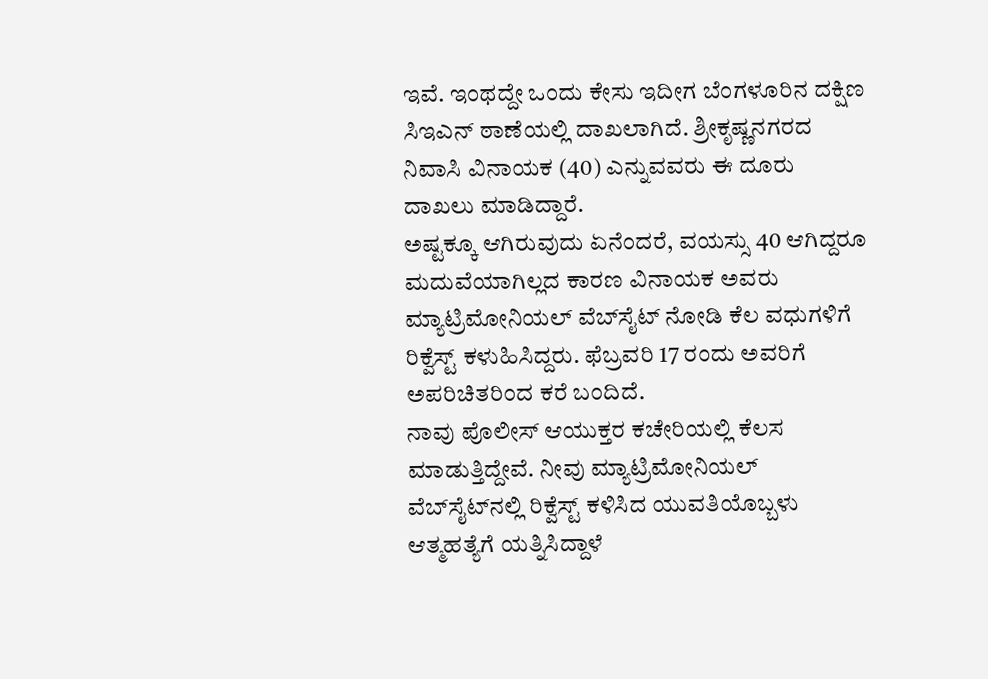ಇವೆ. ಇಂಥದ್ದೇ ಒಂದು ಕೇಸು ಇದೀಗ ಬೆಂಗಳೂರಿನ ದಕ್ಷಿಣ ಸಿಇಎನ್ ಠಾಣೆಯಲ್ಲಿ ದಾಖಲಾಗಿದೆ. ಶ್ರೀಕೃಷ್ಣನಗರದ ನಿವಾಸಿ ವಿನಾಯಕ (40) ಎನ್ನುವವರು ಈ ದೂರು ದಾಖಲು ಮಾಡಿದ್ದಾರೆ.
ಅಷ್ಟಕ್ಕೂ ಆಗಿರುವುದು ಏನೆಂದರೆ, ವಯಸ್ಸು 40 ಆಗಿದ್ದರೂ ಮದುವೆಯಾಗಿಲ್ಲದ ಕಾರಣ ವಿನಾಯಕ ಅವರು ಮ್ಯಾಟ್ರಿಮೋನಿಯಲ್‌ ವೆಬ್‌ಸೈಟ್‌ ನೋಡಿ ಕೆಲ ವಧುಗಳಿಗೆ ರಿಕ್ವೆಸ್ಟ್ ಕಳುಹಿಸಿದ್ದರು. ಫೆಬ್ರವರಿ 17 ರಂದು ಅವರಿಗೆ ಅಪರಿಚಿತರಿಂದ ಕರೆ ಬಂದಿದೆ.
ನಾವು ಪೊಲೀಸ್ ಆಯುಕ್ತರ ಕಚೇರಿಯಲ್ಲಿ ಕೆಲಸ ಮಾಡುತ್ತಿದ್ದೇವೆ. ನೀವು ಮ್ಯಾಟ್ರಿಮೋನಿಯಲ್ ವೆಬ್‌ಸೈಟ್‌ನಲ್ಲಿ ರಿಕ್ವೆಸ್ಟ್ ಕಳಿಸಿದ ಯುವತಿಯೊಬ್ಬಳು ಆತ್ಮಹತ್ಯೆಗೆ ಯತ್ನಿಸಿದ್ದಾಳೆ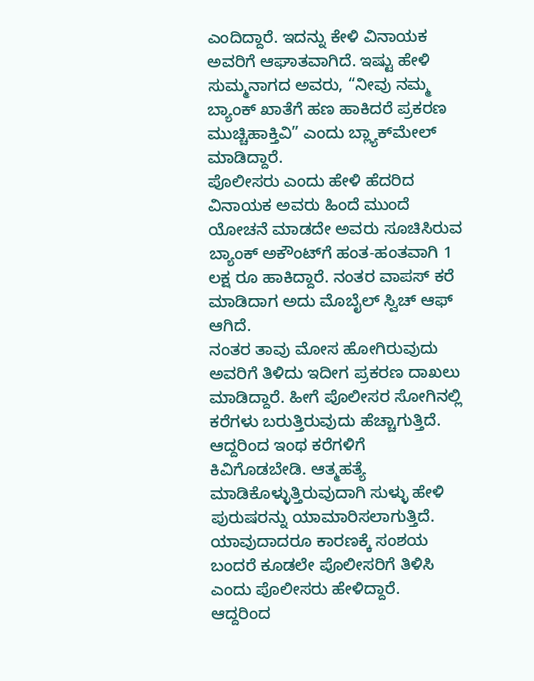ಎಂದಿದ್ದಾರೆ. ಇದನ್ನು ಕೇಳಿ ವಿನಾಯಕ ಅವರಿಗೆ ಆಘಾತವಾಗಿದೆ. ಇಷ್ಟು ಹೇಳಿ ಸುಮ್ಮನಾಗದ ಅವರು, “ನೀವು ನಮ್ಮ ಬ್ಯಾಂಕ್ ಖಾತೆಗೆ ಹಣ ಹಾಕಿದರೆ ಪ್ರಕರಣ ಮುಚ್ಚಿಹಾಕ್ತಿವಿ” ಎಂದು ಬ್ಲ್ಯಾಕ್‌ಮೇಲ್‌ ಮಾಡಿದ್ದಾರೆ.
ಪೊಲೀಸರು ಎಂದು ಹೇಳಿ ಹೆದರಿದ ವಿನಾಯಕ ಅವರು ಹಿಂದೆ ಮುಂದೆ ಯೋಚನೆ ಮಾಡದೇ ಅವರು ಸೂಚಿಸಿರುವ ಬ್ಯಾಂಕ್‌ ಅಕೌಂಟ್‌ಗೆ ಹಂತ-ಹಂತವಾಗಿ 1 ಲಕ್ಷ ರೂ ಹಾಕಿದ್ದಾರೆ. ನಂತರ ವಾಪಸ್‌ ಕರೆ ಮಾಡಿದಾಗ ಅದು ಮೊಬೈಲ್‌ ಸ್ವಿಚ್‌ ಆಫ್‌ ಆಗಿದೆ.
ನಂತರ ತಾವು ಮೋಸ ಹೋಗಿರುವುದು ಅವರಿಗೆ ತಿಳಿದು ಇದೀಗ ಪ್ರಕರಣ ದಾಖಲು ಮಾಡಿದ್ದಾರೆ. ಹೀಗೆ ಪೊಲೀಸರ ಸೋಗಿನಲ್ಲಿ ಕರೆಗಳು ಬರುತ್ತಿರುವುದು ಹೆಚ್ಚಾಗುತ್ತಿದೆ. ಆದ್ದರಿಂದ ಇಂಥ ಕರೆಗಳಿಗೆ ಕಿವಿಗೊಡಬೇಡಿ. ಆತ್ಮಹತ್ಯೆ ಮಾಡಿಕೊಳ್ಳುತ್ತಿರುವುದಾಗಿ ಸುಳ್ಳು ಹೇಳಿ ಪುರುಷರನ್ನು ಯಾಮಾರಿಸಲಾಗುತ್ತಿದೆ. ಯಾವುದಾದರೂ ಕಾರಣಕ್ಕೆ ಸಂಶಯ ಬಂದರೆ ಕೂಡಲೇ ಪೊಲೀಸರಿಗೆ ತಿಳಿಸಿ ಎಂದು ಪೊಲೀಸರು ಹೇಳಿದ್ದಾರೆ.
ಆದ್ದರಿಂದ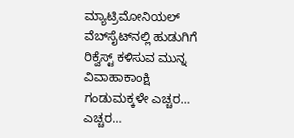ಮ್ಯಾಟ್ರಿಮೋನಿಯಲ್ ವೆಬ್‌ಸೈಟ್‌ನಲ್ಲಿ ಹುಡುಗಿಗೆ ರಿಕ್ವೆಸ್ಟ್‌ ಕಳಿಸುವ ಮುನ್ನ ವಿವಾಹಾಕಾಂಕ್ಷಿ ಗಂಡುಮಕ್ಕಳೇ ಎಚ್ಚರ… ಎಚ್ಚರ…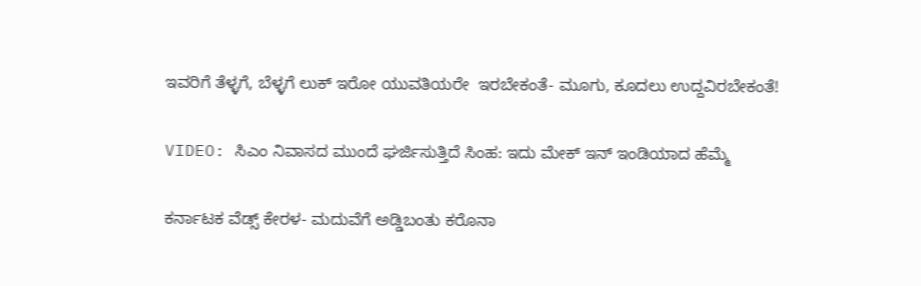ಇವರಿಗೆ ತೆಳ್ಳಗೆ, ಬೆಳ್ಳಗೆ ಲುಕ್ ಇರೋ ಯುವತಿಯರೇ ‌ ಇರಬೇಕಂತೆ- ಮೂಗು, ಕೂದಲು ಉದ್ದವಿರಬೇಕಂತೆ!

VIDEO: ಸಿಎಂ ನಿವಾಸದ ಮುಂದೆ ಘರ್ಜಿಸುತ್ತಿದೆ ಸಿಂಹ: ಇದು ಮೇಕ್‌ ಇನ್‌ ಇಂಡಿಯಾದ ಹೆಮ್ಮೆ

ಕರ್ನಾಟಕ ವೆಡ್ಸ್‌ ಕೇರಳ- ಮದುವೆಗೆ ಅಡ್ಡಿಬಂತು ಕರೊನಾ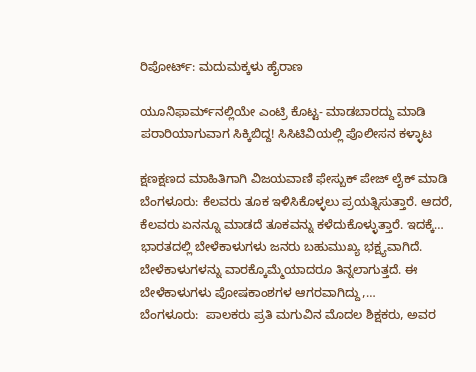ರಿಪೋರ್ಟ್‌: ಮದುಮಕ್ಕಳು ಹೈರಾಣ

ಯೂನಿಫಾರ್ಮ್‌ನಲ್ಲಿಯೇ ಎಂಟ್ರಿ ಕೊಟ್ಟ- ಮಾಡಬಾರದ್ದು ಮಾಡಿ ಪರಾರಿಯಾಗುವಾಗ ಸಿಕ್ಕಿಬಿದ್ದ! ಸಿಸಿಟಿವಿಯಲ್ಲಿ ಪೊಲೀಸನ ಕಳ್ಳಾಟ

ಕ್ಷಣಕ್ಷಣದ ಮಾಹಿತಿಗಾಗಿ ವಿಜಯವಾಣಿ ಫೇಸ್ಬುಕ್ ಪೇಜ್ ಲೈಕ್ ಮಾಡಿ
ಬೆಂಗಳೂರು: ಕೆಲವರು ತೂಕ ಇಳಿಸಿಕೊಳ್ಳಲು ಪ್ರಯತ್ನಿಸುತ್ತಾರೆ. ಆದರೆ, ಕೆಲವರು ಏನನ್ನೂ ಮಾಡದೆ ತೂಕವನ್ನು ಕಳೆದುಕೊಳ್ಳುತ್ತಾರೆ. ಇದಕ್ಕೆ…
ಭಾರತದಲ್ಲಿ ಬೇಳೆಕಾಳುಗಳು ಜನರು ಬಹುಮುಖ್ಯ ಭಕ್ಷ್ಯವಾಗಿದೆ. ಬೇಳೆಕಾಳುಗಳನ್ನು ವಾರಕ್ಕೊಮ್ಮೆಯಾದರೂ ತಿನ್ನಲಾಗುತ್ತದೆ. ಈ ಬೇಳೆಕಾಳುಗಳು ಪೋಷಕಾಂಶಗಳ ಆಗರವಾಗಿದ್ದು,…
ಬೆಂಗಳೂರು:  ಪಾಲಕರು ಪ್ರತಿ ಮಗುವಿನ ಮೊದಲ ಶಿಕ್ಷಕರು, ಅವರ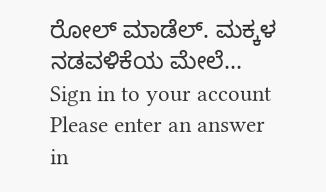ರೋಲ್ ಮಾಡೆಲ್. ಮಕ್ಕಳ ನಡವಳಿಕೆಯ ಮೇಲೆ…
Sign in to your account
Please enter an answer in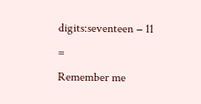digits:seventeen − 11 =
Remember me